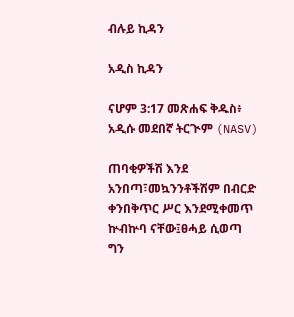ብሉይ ኪዳን

አዲስ ኪዳን

ናሆም 3:17 መጽሐፍ ቅዱስ፥ አዲሱ መደበኛ ትርጒም (NASV)

ጠባቂዎችሽ እንደ አንበጣ፣መኳንንቶችሽም በብርድ ቀንበቅጥር ሥር እንደሚቀመጥ ኵብኵባ ናቸው፤ፀሓይ ሲወጣ ግን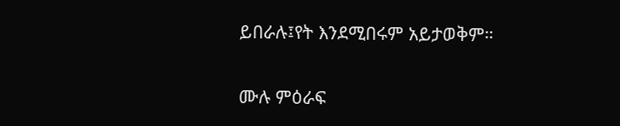ይበራሉ፤የት እንደሚበሩም አይታወቅም።

ሙሉ ምዕራፍ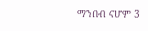ማንበብ ናሆም 3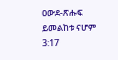ዐውደ-ጽሑፍ ይመልከቱ ናሆም 3:17